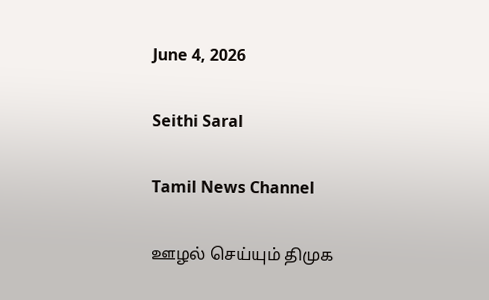June 4, 2026

Seithi Saral

Tamil News Channel

ஊழல் செய்யும் திமுக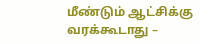மீண்டும் ஆட்சிக்கு வரக்கூடாது –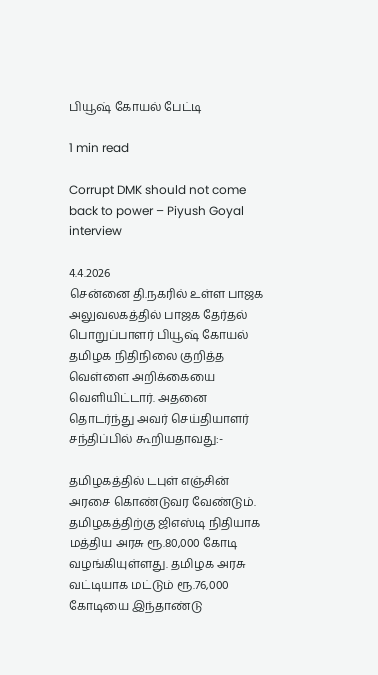பியூஷ் கோயல் பேட்டி

1 min read

Corrupt DMK should not come back to power – Piyush Goyal interview

4.4.2026
சென்னை தி.நகரில் உள்ள பாஜக அலுவலகத்தில் பாஜக தேர்தல் பொறுப்பாளர் பியூஷ் கோயல் தமிழக நிதிநிலை குறித்த வெள்ளை அறிக்கையை வெளியிட்டார். அதனை தொடர்ந்து அவர் செய்தியாளர் சந்திப்பில் கூறியதாவது:-

தமிழகத்தில் டபுள் எஞ்சின் அரசை கொண்டுவர வேண்டும். தமிழகத்திற்கு ஜிஎஸ்டி நிதியாக மத்திய அரசு ரூ.80,000 கோடி வழங்கியுள்ளது. தமிழக அரசு வட்டியாக மட்டும் ரூ.76,000 கோடியை இந்தாண்டு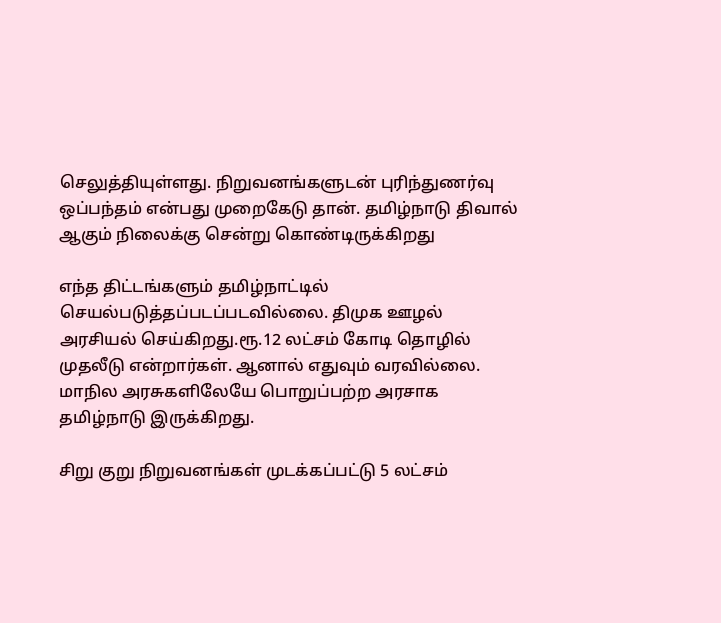செலுத்தியுள்ளது. நிறுவனங்களுடன் புரிந்துணர்வு ஒப்பந்தம் என்பது முறைகேடு தான். தமிழ்நாடு திவால் ஆகும் நிலைக்கு சென்று கொண்டிருக்கிறது

எந்த திட்டங்களும் தமிழ்நாட்டில் செயல்படுத்தப்படப்படவில்லை. திமுக ஊழல் அரசியல் செய்கிறது.ரூ.12 லட்சம் கோடி தொழில் முதலீடு என்றார்கள். ஆனால் எதுவும் வரவில்லை. மாநில அரசுகளிலேயே பொறுப்பற்ற அரசாக தமிழ்நாடு இருக்கிறது.

சிறு குறு நிறுவனங்கள் முடக்கப்பட்டு 5 லட்சம்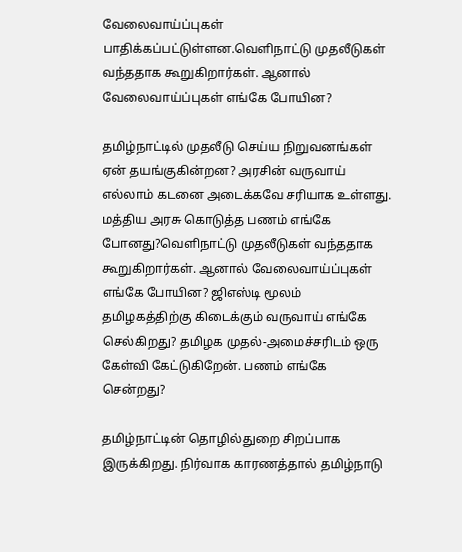வேலைவாய்ப்புகள் பாதிக்கப்பட்டுள்ளன.வெளிநாட்டு முதலீடுகள் வந்ததாக கூறுகிறார்கள். ஆனால் வேலைவாய்ப்புகள் எங்கே போயின?

தமிழ்நாட்டில் முதலீடு செய்ய நிறுவனங்கள் ஏன் தயங்குகின்றன? அரசின் வருவாய் எல்லாம் கடனை அடைக்கவே சரியாக உள்ளது. மத்திய அரசு கொடுத்த பணம் எங்கே போனது?வெளிநாட்டு முதலீடுகள் வந்ததாக கூறுகிறார்கள். ஆனால் வேலைவாய்ப்புகள் எங்கே போயின? ஜிஎஸ்டி மூலம் தமிழகத்திற்கு கிடைக்கும் வருவாய் எங்கே செல்கிறது? தமிழக முதல்-அமைச்சரிடம் ஒரு கேள்வி கேட்டுகிறேன். பணம் எங்கே சென்றது?

தமிழ்நாட்டின் தொழில்துறை சிறப்பாக இருக்கிறது. நிர்வாக காரணத்தால் தமிழ்நாடு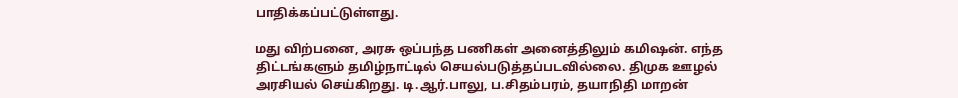பாதிக்கப்பட்டுள்ளது.

மது விற்பனை, அரசு ஒப்பந்த பணிகள் அனைத்திலும் கமிஷன். எந்த திட்டங்களும் தமிழ்நாட்டில் செயல்படுத்தப்படவில்லை. திமுக ஊழல் அரசியல் செய்கிறது. டி.ஆர்.பாலு, ப.சிதம்பரம், தயாநிதி மாறன்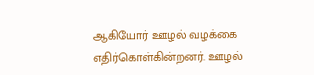ஆகியோர் ஊழல் வழக்கை எதிர்கொள்கின்றனர். ஊழல்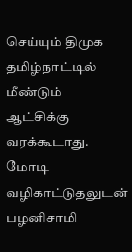செய்யும் திமுக தமிழ்நாட்டில் மீண்டும் ஆட்சிக்கு வரக்கூடாது. மோடி வழிகாட்டுதலுடன் பழனிசாமி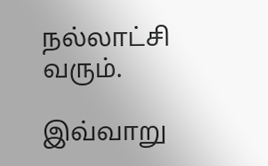நல்லாட்சி வரும்.

இவ்வாறு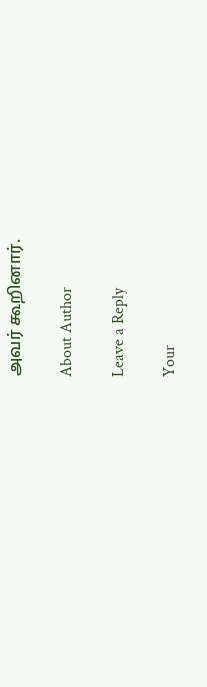அவர் கூறினார்.

About Author

Leave a Reply

Your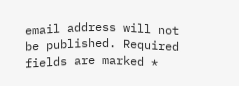email address will not be published. Required fields are marked *